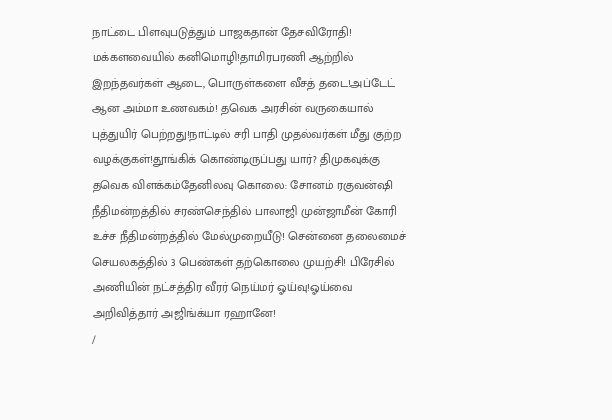நாட்டை பிளவுபடுத்தும் பாஜகதான் தேசவிரோதி! மக்களவையில் கனிமொழி!தாமிரபரணி ஆற்றில் இறந்தவர்கள் ஆடை, பொருள்களை வீசத் தடை!அப்டேட் ஆன அம்மா உணவகம்! தவெக அரசின் வருகையால் புத்துயிர் பெற்றது!நாட்டில் சரி பாதி முதல்வர்கள் மீது குற்ற வழக்குகள்!தூங்கிக் கொண்டிருப்பது யார்? திமுகவுக்கு தவெக விளக்கம்தேனிலவு கொலை: சோனம் ரகுவன்ஷி நீதிமன்றத்தில் சரண்செந்தில் பாலாஜி முன்ஜாமீன் கோரி உச்ச நீதிமன்றத்தில் மேல்முறையீடு! சென்னை தலைமைச் செயலகத்தில் 3 பெண்கள் தற்கொலை முயற்சி! பிரேசில் அணியின் நட்சத்திர வீரர் நெய்மர் ஓய்வு!ஓய்வை அறிவித்தார் அஜிங்க்யா ரஹானே!
/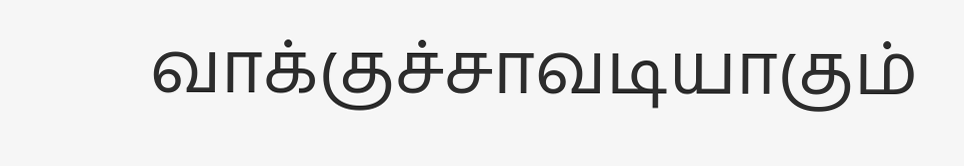வாக்குச்சாவடியாகும்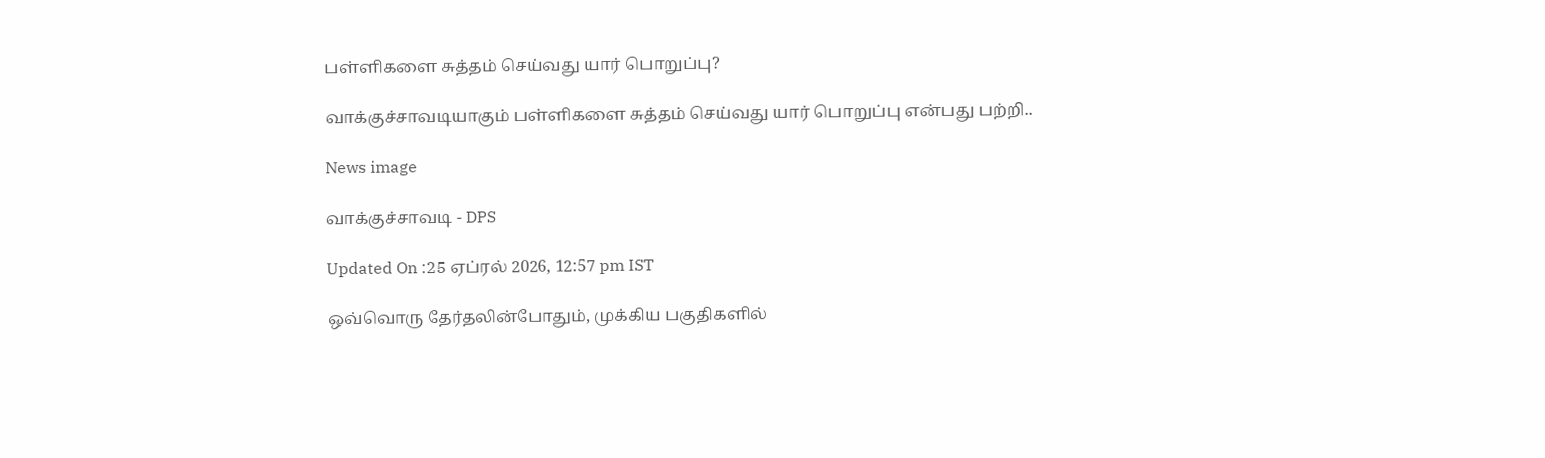பள்ளிகளை சுத்தம் செய்வது யார் பொறுப்பு?

வாக்குச்சாவடியாகும் பள்ளிகளை சுத்தம் செய்வது யார் பொறுப்பு என்பது பற்றி..

News image

வாக்குச்சாவடி - DPS

Updated On :25 ஏப்ரல் 2026, 12:57 pm IST

ஒவ்வொரு தேர்தலின்போதும், முக்கிய பகுதிகளில்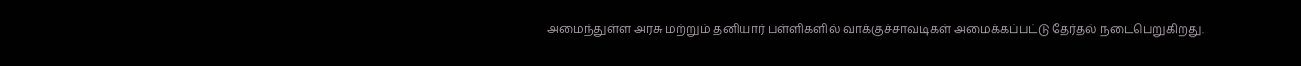அமைந்துள்ள அரசு மற்றும் தனியார் பள்ளிகளில் வாக்குச்சாவடிகள் அமைக்கப்பட்டு தேர்தல் நடைபெறுகிறது.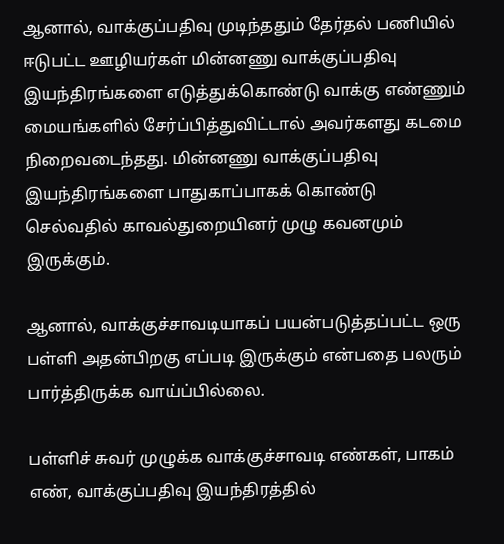ஆனால், வாக்குப்பதிவு முடிந்ததும் தேர்தல் பணியில் ஈடுபட்ட ஊழியர்கள் மின்னணு வாக்குப்பதிவு இயந்திரங்களை எடுத்துக்கொண்டு வாக்கு எண்ணும் மையங்களில் சேர்ப்பித்துவிட்டால் அவர்களது கடமை நிறைவடைந்தது. மின்னணு வாக்குப்பதிவு இயந்திரங்களை பாதுகாப்பாகக் கொண்டு செல்வதில் காவல்துறையினர் முழு கவனமும் இருக்கும்.

ஆனால், வாக்குச்சாவடியாகப் பயன்படுத்தப்பட்ட ஒரு பள்ளி அதன்பிறகு எப்படி இருக்கும் என்பதை பலரும் பார்த்திருக்க வாய்ப்பில்லை.

பள்ளிச் சுவர் முழுக்க வாக்குச்சாவடி எண்கள், பாகம் எண், வாக்குப்பதிவு இயந்திரத்தில்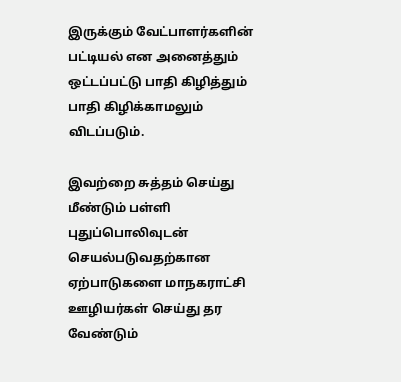இருக்கும் வேட்பாளர்களின் பட்டியல் என அனைத்தும் ஒட்டப்பட்டு பாதி கிழித்தும் பாதி கிழிக்காமலும் விடப்படும்.

இவற்றை சுத்தம் செய்து மீண்டும் பள்ளி புதுப்பொலிவுடன் செயல்படுவதற்கான ஏற்பாடுகளை மாநகராட்சி ஊழியர்கள் செய்து தர வேண்டும்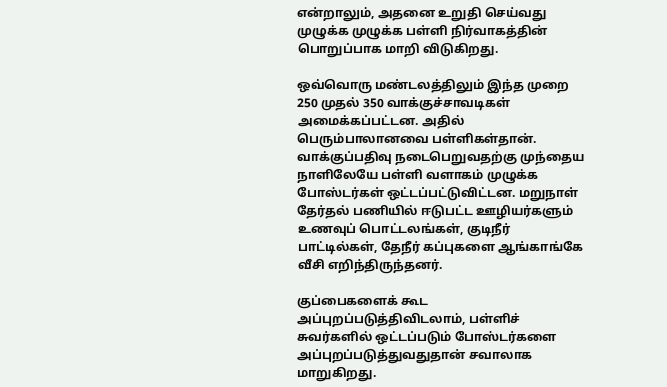என்றாலும், அதனை உறுதி செய்வது முழுக்க முழுக்க பள்ளி நிர்வாகத்தின் பொறுப்பாக மாறி விடுகிறது.

ஒவ்வொரு மண்டலத்திலும் இந்த முறை 250 முதல் 350 வாக்குச்சாவடிகள் அமைக்கப்பட்டன. அதில் பெரும்பாலானவை பள்ளிகள்தான். வாக்குப்பதிவு நடைபெறுவதற்கு முந்தைய நாளிலேயே பள்ளி வளாகம் முழுக்க போஸ்டர்கள் ஒட்டப்பட்டுவிட்டன. மறுநாள் தேர்தல் பணியில் ஈடுபட்ட ஊழியர்களும் உணவுப் பொட்டலங்கள், குடிநீர் பாட்டில்கள், தேநீர் கப்புகளை ஆங்காங்கே வீசி எறிந்திருந்தனர்.

குப்பைகளைக் கூட அப்புறப்படுத்திவிடலாம், பள்ளிச் சுவர்களில் ஒட்டப்படும் போஸ்டர்களை அப்புறப்படுத்துவதுதான் சவாலாக மாறுகிறது.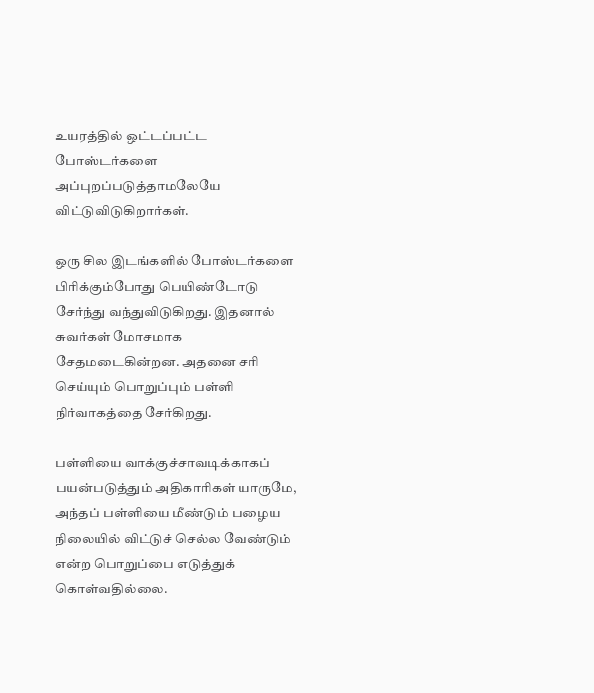உயரத்தில் ஒட்டப்பட்ட போஸ்டர்களை அப்புறப்படுத்தாமலேயே விட்டுவிடுகிறார்கள்.

ஒரு சில இடங்களில் போஸ்டர்களை பிரிக்கும்போது பெயிண்டோடு சேர்ந்து வந்துவிடுகிறது. இதனால் சுவர்கள் மோசமாக சேதமடைகின்றன. அதனை சரி செய்யும் பொறுப்பும் பள்ளி நிர்வாகத்தை சேர்கிறது.

பள்ளியை வாக்குச்சாவடிக்காகப் பயன்படுத்தும் அதிகாரிகள் யாருமே, அந்தப் பள்ளியை மீண்டும் பழைய நிலையில் விட்டுச் செல்ல வேண்டும் என்ற பொறுப்பை எடுத்துக் கொள்வதில்லை.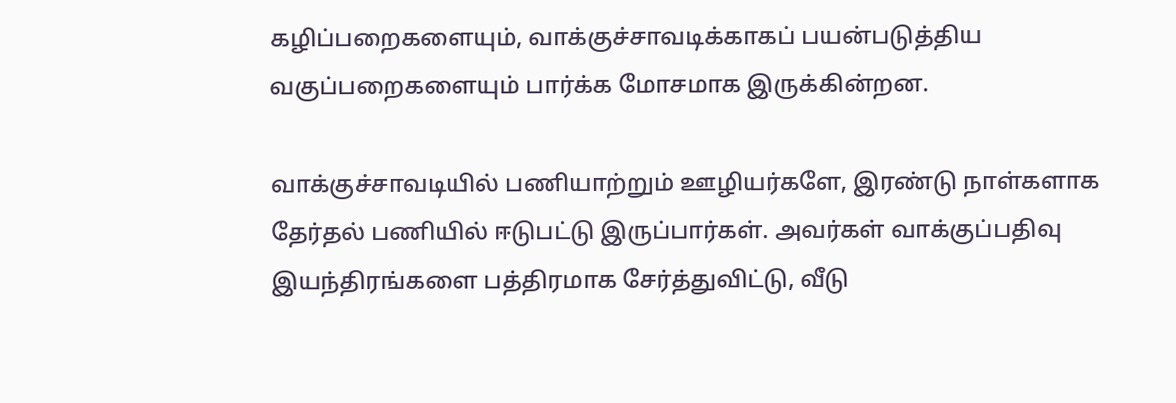கழிப்பறைகளையும், வாக்குச்சாவடிக்காகப் பயன்படுத்திய வகுப்பறைகளையும் பார்க்க மோசமாக இருக்கின்றன.

வாக்குச்சாவடியில் பணியாற்றும் ஊழியர்களே, இரண்டு நாள்களாக தேர்தல் பணியில் ஈடுபட்டு இருப்பார்கள். அவர்கள் வாக்குப்பதிவு இயந்திரங்களை பத்திரமாக சேர்த்துவிட்டு, வீடு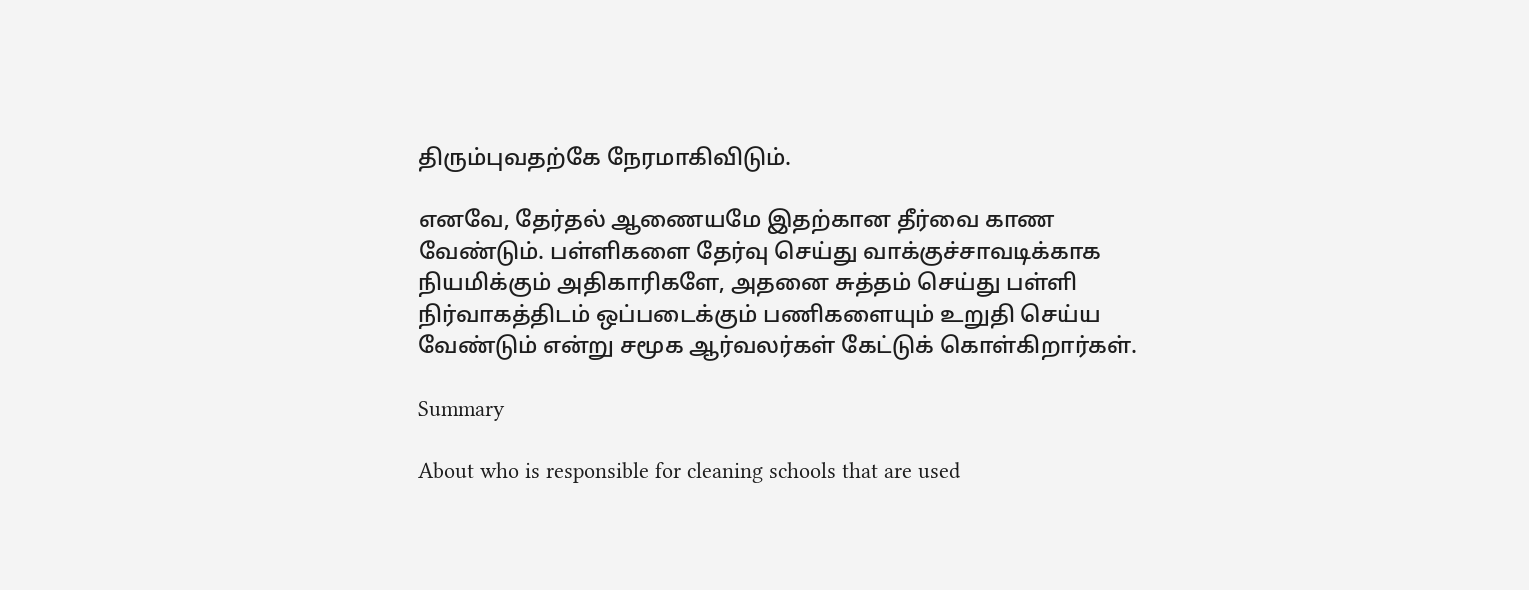திரும்புவதற்கே நேரமாகிவிடும்.

எனவே, தேர்தல் ஆணையமே இதற்கான தீர்வை காண வேண்டும். பள்ளிகளை தேர்வு செய்து வாக்குச்சாவடிக்காக நியமிக்கும் அதிகாரிகளே, அதனை சுத்தம் செய்து பள்ளி நிர்வாகத்திடம் ஒப்படைக்கும் பணிகளையும் உறுதி செய்ய வேண்டும் என்று சமூக ஆர்வலர்கள் கேட்டுக் கொள்கிறார்கள்.

Summary

About who is responsible for cleaning schools that are used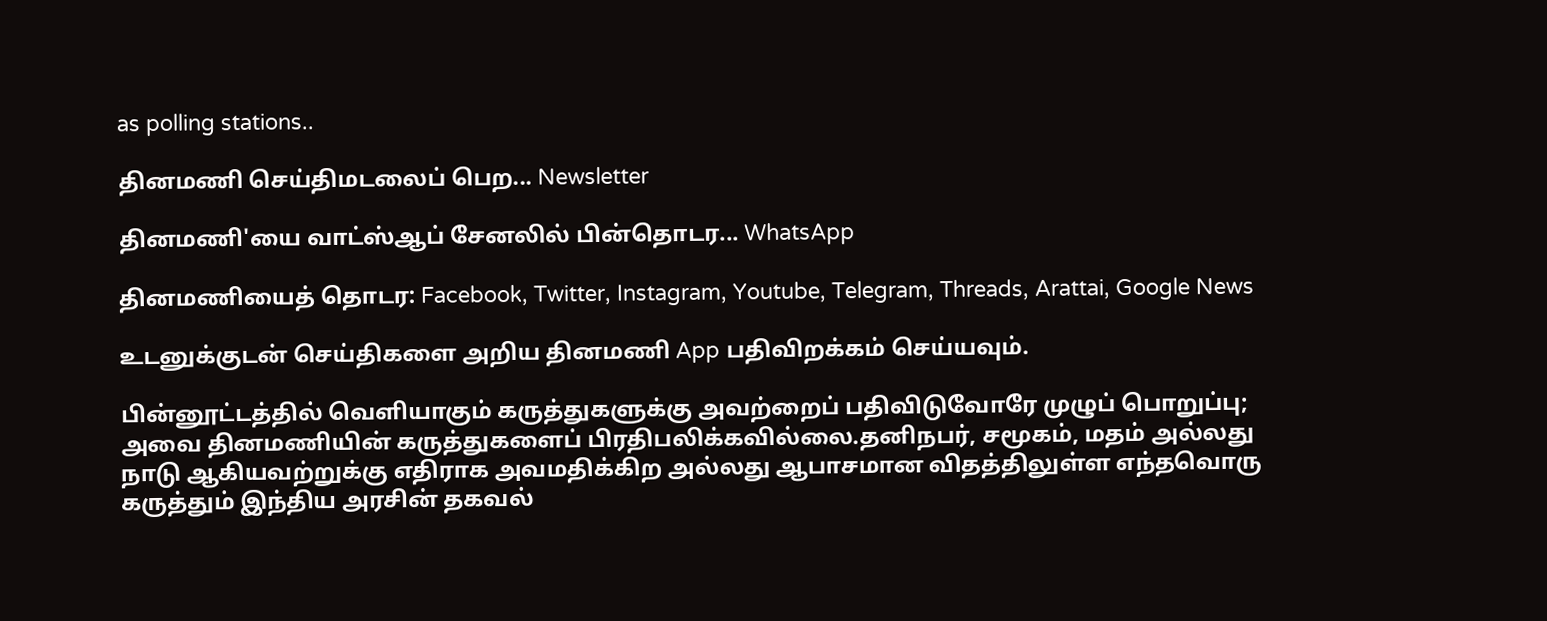as polling stations..

தினமணி செய்திமடலைப் பெற... Newsletter

தினமணி'யை வாட்ஸ்ஆப் சேனலில் பின்தொடர... WhatsApp

தினமணியைத் தொடர: Facebook, Twitter, Instagram, Youtube, Telegram, Threads, Arattai, Google News

உடனுக்குடன் செய்திகளை அறிய தினமணி App பதிவிறக்கம் செய்யவும்.

பின்னூட்டத்தில் வெளியாகும் கருத்துகளுக்கு அவற்றைப் பதிவிடுவோரே முழுப் பொறுப்பு; அவை தினமணியின் கருத்துகளைப் பிரதிபலிக்கவில்லை.தனிநபர், சமூகம், மதம் அல்லது நாடு ஆகியவற்றுக்கு எதிராக அவமதிக்கிற அல்லது ஆபாசமான விதத்திலுள்ள எந்தவொரு கருத்தும் இந்திய அரசின் தகவல்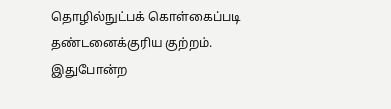தொழில்நுட்பக் கொள்கைப்படி தண்டனைக்குரிய குற்றம். இதுபோன்ற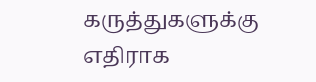கருத்துகளுக்கு எதிராக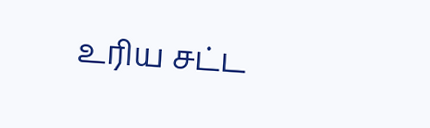உரிய சட்ட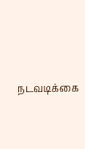நடவடிக்கை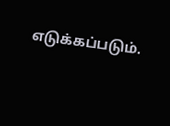எடுக்கப்படும்.